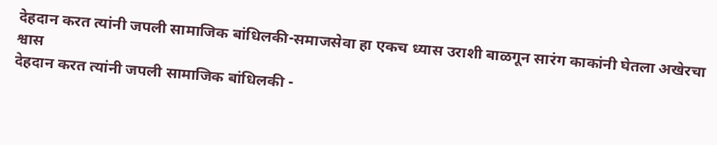देहदान करत त्यांनी जपली सामाजिक बांधिलकी-समाजसेवा हा एकच ध्यास उराशी बाळगून सारंग काकांनी घेतला अखेरचा श्वास
देहदान करत त्यांनी जपली सामाजिक बांधिलकी -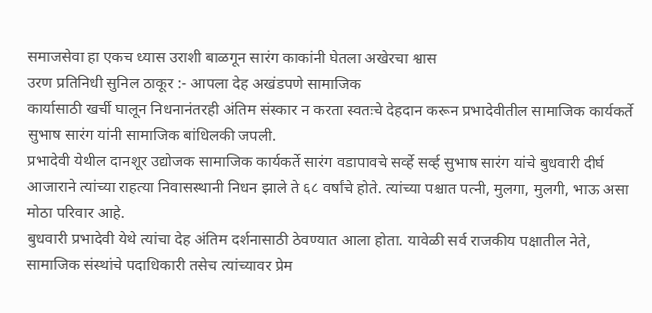समाजसेवा हा एकच ध्यास उराशी बाळगून सारंग काकांनी घेतला अखेरचा श्वास
उरण प्रतिनिधी सुनिल ठाकूर :- आपला देह अखंडपणे सामाजिक
कार्यासाठी खर्ची घालून निधनानंतरही अंतिम संस्कार न करता स्वतःचे देहदान करून प्रभादेवीतील सामाजिक कार्यकर्ते सुभाष सारंग यांनी सामाजिक बांधिलकी जपली.
प्रभादेवी येथील दानशूर उद्योजक सामाजिक कार्यकर्ते सारंग वडापावचे सर्व्हे सर्व्ह सुभाष सारंग यांचे बुधवारी दीर्घ आजाराने त्यांच्या राहत्या निवासस्थानी निधन झाले ते ६८ वर्षांचे होते. त्यांच्या पश्चात पत्नी, मुलगा, मुलगी, भाऊ असा मोठा परिवार आहे.
बुधवारी प्रभादेवी येथे त्यांचा देह अंतिम दर्शनासाठी ठेवण्यात आला होता. यावेळी सर्व राजकीय पक्षातील नेते, सामाजिक संस्थांचे पदाधिकारी तसेच त्यांच्यावर प्रेम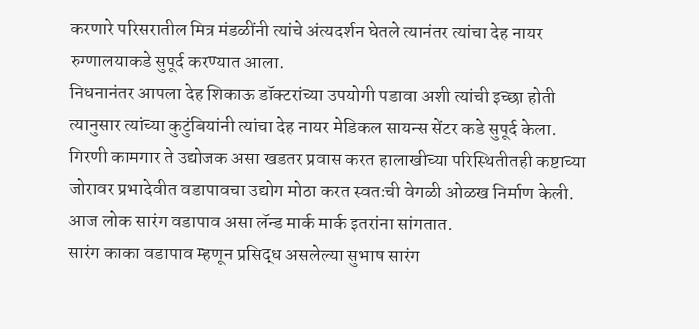करणारे परिसरातील मित्र मंडळींनी त्यांचे अंत्यदर्शन घेतले त्यानंतर त्यांचा देह नायर रुग्णालयाकडे सुपूर्द करण्यात आला.
निधनानंतर आपला देह शिकाऊ डॉक्टरांच्या उपयोगी पडावा अशी त्यांची इच्छा होती त्यानुसार त्यांच्या कुटुंबियांनी त्यांचा देह नायर मेडिकल सायन्स सेंटर कडे सुपूर्द केला.
गिरणी कामगार ते उद्योजक असा खडतर प्रवास करत हालाखीच्या परिस्थितीतही कष्टाच्या जोरावर प्रभादेवीत वडापावचा उद्योग मोठा करत स्वतःची वेगळी ओळख निर्माण केली. आज लोक सारंग वडापाव असा लॅन्ड मार्क मार्क इतरांना सांगतात.
सारंग काका वडापाव म्हणून प्रसिद्ध असलेल्या सुभाष सारंग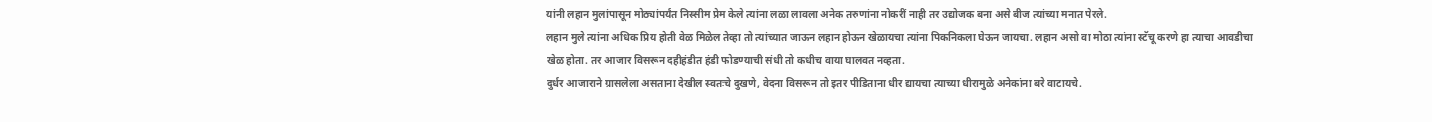यांनी लहान मुलांपासून मोठ्यांपर्यंत निस्सीम प्रेम केले त्यांना लळा लावला अनेक तरुणांना नोकरीं नाही तर उद्योजक बना असे बीज त्यांच्या मनात पेरले.
लहान मुले त्यांना अधिक प्रिय होती वेळ मिळेल तेव्हा तो त्यांच्यात जाऊन लहान होऊन खेळायचा त्यांना पिकनिकला घेऊन जायचा. लहान असो वा मोठा त्यांना स्टॅचू करणे हा त्याचा आवडीचा खेळ होता. तर आजार विसरून दहीहंडीत हंडी फोडण्याची संधी तो कधीच वाया घालवत नव्हता.
दुर्धर आजाराने ग्रासलेला असताना देखील स्वतःचे दुखणे, वेदना विसरून तो इतर पीडिताना धीर द्यायचा त्याच्या धीरामुळे अनेकांना बरे वाटायचे.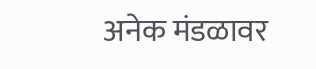अनेक मंडळावर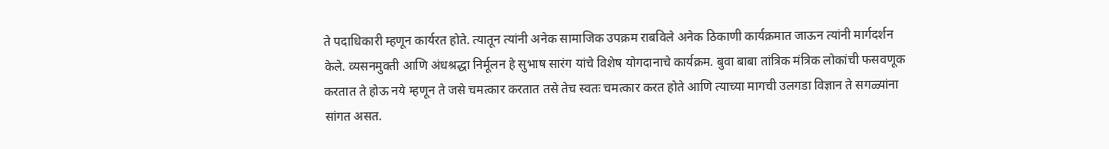ते पदाधिकारी म्हणून कार्यरत होते. त्यातून त्यांनी अनेक सामाजिक उपक्रम राबविले अनेक ठिकाणी कार्यक्रमात जाऊन त्यांनी मार्गदर्शन केले. व्यसनमुक्ती आणि अंधश्रद्धा निर्मूलन हे सुभाष सारंग यांचे विशेष योगदानाचे कार्यक्रम. बुवा बाबा तांत्रिक मंत्रिक लोकांची फसवणूक करतात ते होऊ नये म्हणून ते जसे चमत्कार करतात तसे तेच स्वतः चमत्कार करत होते आणि त्याच्या मागची उलगडा विज्ञान ते सगळ्यांना सांगत असत.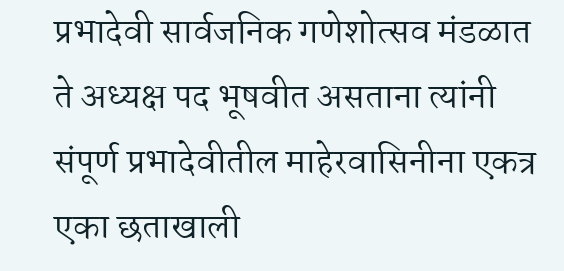प्रभादेवी सार्वजनिक गणेशोत्सव मंडळात ते अध्यक्ष पद भूषवीत असताना त्यांनी संपूर्ण प्रभादेवीतील माहेरवासिनीना एकत्र एका छताखाली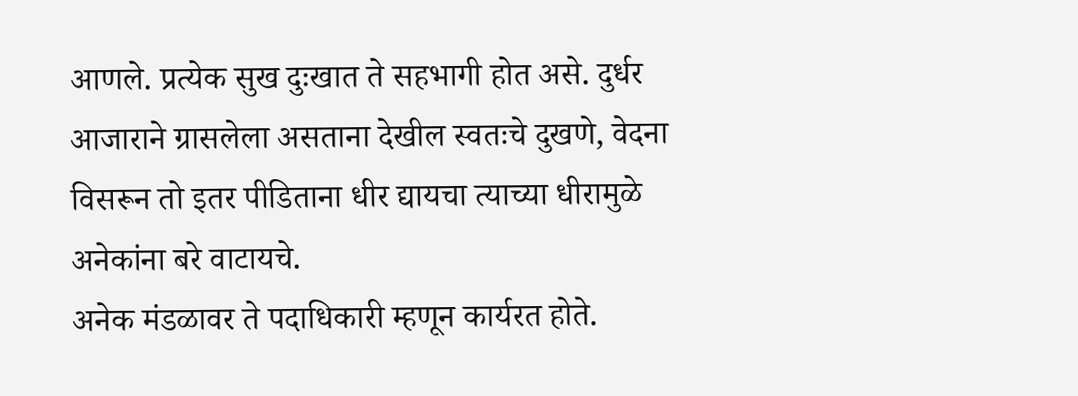आणले. प्रत्येक सुख दुःखात ते सहभागी होत असे. दुर्धर आजाराने ग्रासलेला असताना देखील स्वतःचे दुखणे, वेदना विसरून तो इतर पीडिताना धीर द्यायचा त्याच्या धीरामुळे अनेकांना बरे वाटायचे.
अनेक मंडळावर ते पदाधिकारी म्हणून कार्यरत होते.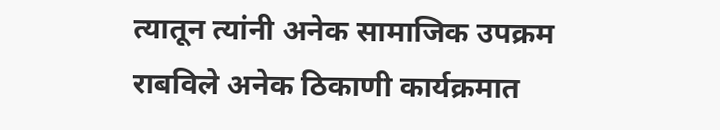त्यातून त्यांनी अनेक सामाजिक उपक्रम राबविले अनेक ठिकाणी कार्यक्रमात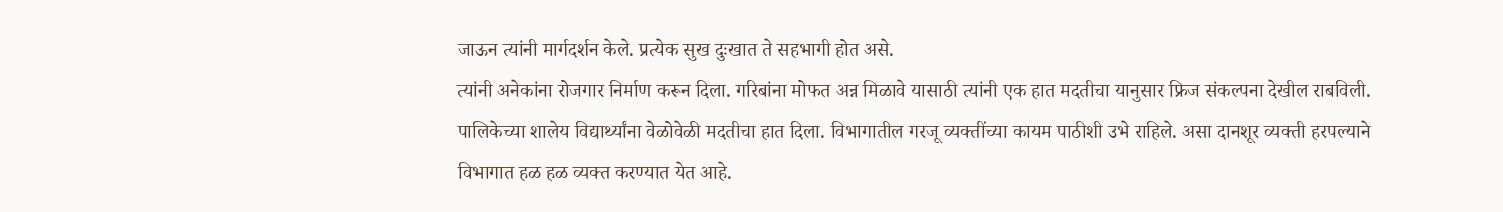जाऊन त्यांनी मार्गदर्शन केले. प्रत्येक सुख दुःखात ते सहभागी होत असे.
त्यांनी अनेकांना रोजगार निर्माण करून दिला. गरिबांना मोफत अन्न मिळावे यासाठी त्यांनी एक हात मदतीचा यानुसार फ्रिज संकल्पना देखील राबविली.
पालिकेच्या शालेय विद्यार्थ्यांना वेळोवेळी मदतीचा हात दिला. विभागातील गरजू व्यक्तींच्या कायम पाठीशी उभे राहिले. असा दानशूर व्यक्ती हरपल्याने विभागात हळ हळ व्यक्त करण्यात येत आहे.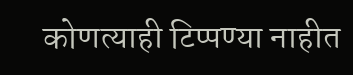कोणत्याही टिप्पण्या नाहीत